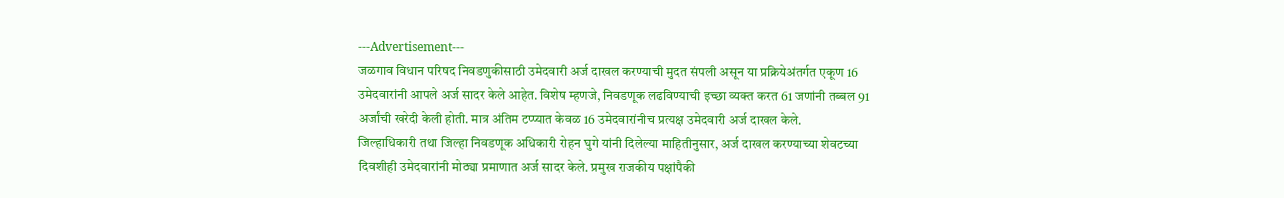---Advertisement---
जळगाव विधान परिषद निवडणुकीसाठी उमेदवारी अर्ज दाखल करण्याची मुदत संपली असून या प्रक्रियेअंतर्गत एकूण 16 उमेदवारांनी आपले अर्ज सादर केले आहेत. विशेष म्हणजे, निवडणूक लढविण्याची इच्छा व्यक्त करत 61 जणांनी तब्बल 91 अर्जांची खरेदी केली होती. मात्र अंतिम टप्प्यात केवळ 16 उमेदवारांनीच प्रत्यक्ष उमेदवारी अर्ज दाखल केले.
जिल्हाधिकारी तथा जिल्हा निवडणूक अधिकारी रोहन घुगे यांनी दिलेल्या माहितीनुसार, अर्ज दाखल करण्याच्या शेवटच्या दिवशीही उमेदवारांनी मोठ्या प्रमाणात अर्ज सादर केले. प्रमुख राजकीय पक्षांपैकी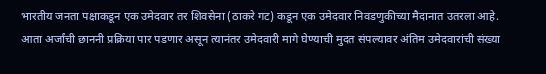भारतीय जनता पक्षाकडून एक उमेदवार तर शिवसेना (ठाकरे गट) कडून एक उमेदवार निवडणुकीच्या मैदानात उतरला आहे.
आता अर्जांची छाननी प्रक्रिया पार पडणार असून त्यानंतर उमेदवारी मागे घेण्याची मुदत संपल्यावर अंतिम उमेदवारांची संख्या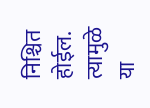निश्चित होईल. त्यामुळे या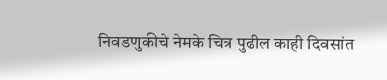निवडणुकीचे नेमके चित्र पुढील काही दिवसांत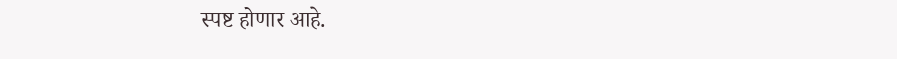स्पष्ट होणार आहे.